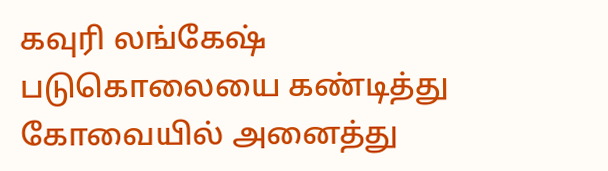கவுரி லங்கேஷ் படுகொலையை கண்டித்து கோவையில் அனைத்து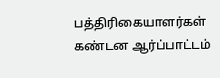பத்திரிகையாளர்கள் கண்டன ஆர்ப்பாட்டம்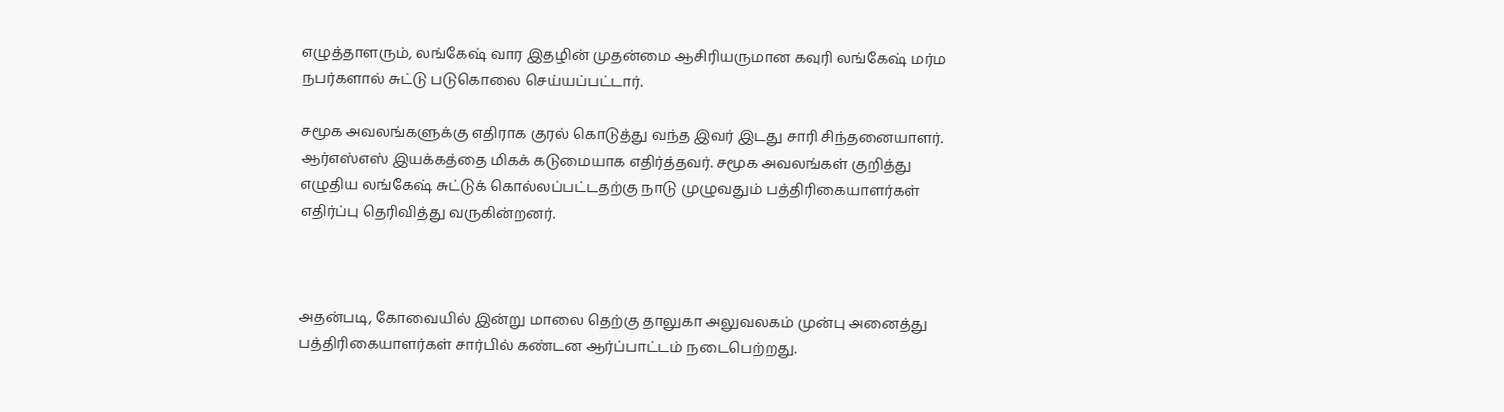எழுத்தாளரும், லங்கேஷ் வார இதழின் முதன்மை ஆசிரியருமான கவுரி லங்கேஷ் மர்ம நபர்களால் சுட்டு படுகொலை செய்யப்பட்டார்.

சமூக அவலங்களுக்கு எதிராக குரல் கொடுத்து வந்த இவர் இடது சாரி சிந்தனையாளர். ஆர்எஸ்எஸ் இயக்கத்தை மிகக் கடுமையாக எதிர்த்தவர். சமூக அவலங்கள் குறித்து எழுதிய லங்கேஷ் சுட்டுக் கொல்லப்பட்டதற்கு நாடு முழுவதும் பத்திரிகையாளர்கள் எதிர்ப்பு தெரிவித்து வருகின்றனர்.



அதன்படி, கோவையில் இன்று மாலை தெற்கு தாலுகா அலுவலகம் முன்பு அனைத்து பத்திரிகையாளர்கள் சார்பில் கண்டன ஆர்ப்பாட்டம் நடைபெற்றது.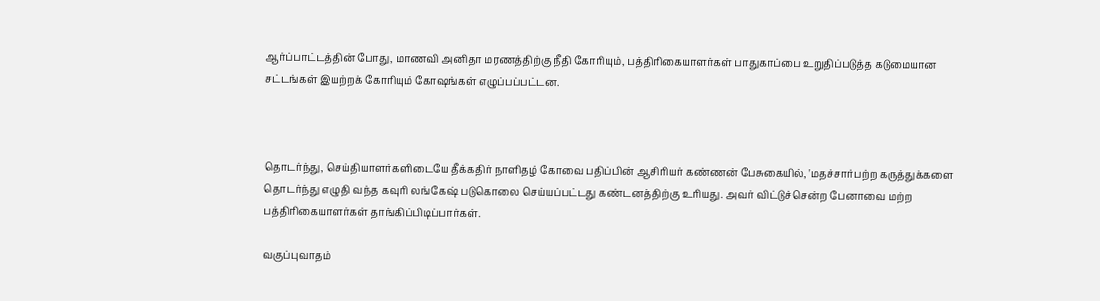ஆர்ப்பாட்டத்தின் போது, மாணவி அனிதா மரணத்திற்கு நீதி கோரியும், பத்திரிகையாளர்கள் பாதுகாப்பை உறுதிப்படுத்த கடுமையான சட்டங்கள் இயற்றக் கோரியும் கோஷங்கள் எழுப்பப்பட்டன.



தொடர்ந்து, செய்தியாளர்களிடையே தீக்கதிர் நாளிதழ் கோவை பதிப்பின் ஆசிரியர் கண்ணன் பேசுகையில், 'மதச்சார்பற்ற கருத்துக்களை தொடர்ந்து எழுதி வந்த கவுரி லங்கேஷ் படுகொலை செய்யப்பட்டது கண்டனத்திற்கு உரியது. அவர் விட்டுச்சென்ற பேனாவை மற்ற பத்திரிகையாளர்கள் தாங்கிப்பிடிப்பார்கள்.

வகுப்புவாதம்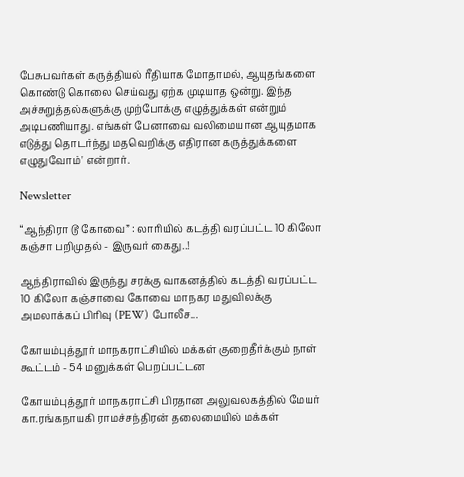பேசுபவர்கள் கருத்தியல் ரீதியாக மோதாமல், ஆயுதங்களை கொண்டு கொலை செய்வது ஏற்க முடியாத ஒன்று. இந்த அச்சுறுத்தல்களுக்கு முற்போக்கு எழுத்துக்கள் என்றும் அடிபணியாது. எங்கள் பேனாவை வலிமையான ஆயுதமாக எடுத்து தொடர்ந்து மதவெறிக்கு எதிரான கருத்துக்களை எழுதுவோம்' என்றார்.

Newsletter

“ஆந்திரா டூ கோவை” : லாரியில் கடத்தி வரப்பட்ட 10 கிலோ கஞ்சா பறிமுதல் - இருவர் கைது..!

ஆந்திராவில் இருந்து சரக்கு வாகனத்தில் கடத்தி வரப்பட்ட 10 கிலோ கஞ்சாவை கோவை மாநகர மதுவிலக்கு அமலாக்கப் பிரிவு (PEW) போலீச...

கோயம்புத்தூர் மாநகராட்சியில் மக்கள் குறைதீர்க்கும் நாள் கூட்டம் - 54 மனுக்கள் பெறப்பட்டன

கோயம்புத்தூர் மாநகராட்சி பிரதான அலுவலகத்தில் மேயர் கா.ரங்கநாயகி ராமச்சந்திரன் தலைமையில் மக்கள்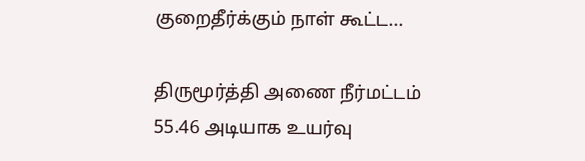குறைதீர்க்கும் நாள் கூட்ட...

திருமூர்த்தி அணை நீர்மட்டம் 55.46 அடியாக உயர்வு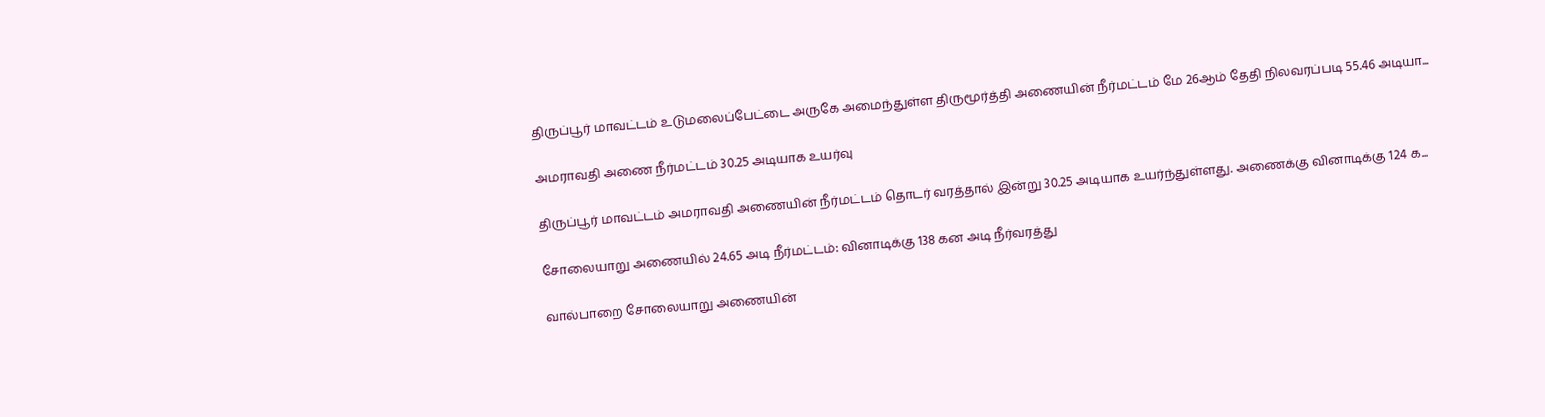திருப்பூர் மாவட்டம் உடுமலைப்பேட்டை அருகே அமைந்துள்ள திருமூர்த்தி அணையின் நீர்மட்டம் மே 26ஆம் தேதி நிலவரப்படி 55.46 அடியா...

அமராவதி அணை நீர்மட்டம் 30.25 அடியாக உயர்வு

திருப்பூர் மாவட்டம் அமராவதி அணையின் நீர்மட்டம் தொடர் வரத்தால் இன்று 30.25 அடியாக உயர்ந்துள்ளது. அணைக்கு வினாடிக்கு 124 க...

சோலையாறு அணையில் 24.65 அடி நீர்மட்டம்: வினாடிக்கு 138 கன அடி நீர்வரத்து

வால்பாறை சோலையாறு அணையின்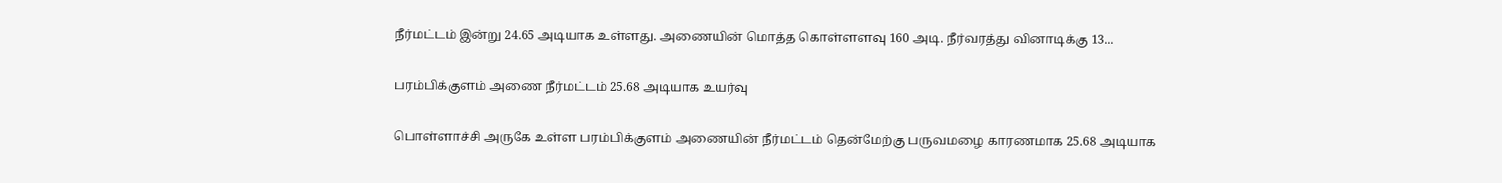நீர்மட்டம் இன்று 24.65 அடியாக உள்ளது. அணையின் மொத்த கொள்ளளவு 160 அடி. நீர்வரத்து வினாடிக்கு 13...

பரம்பிக்குளம் அணை நீர்மட்டம் 25.68 அடியாக உயர்வு

பொள்ளாச்சி அருகே உள்ள பரம்பிக்குளம் அணையின் நீர்மட்டம் தென்மேற்கு பருவமழை காரணமாக 25.68 அடியாக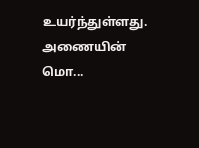உயர்ந்துள்ளது. அணையின் மொ...